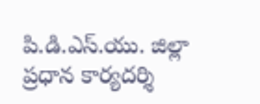పి.డి.ఎస్.యు. జిల్లా ప్రధాన కార్యదర్శి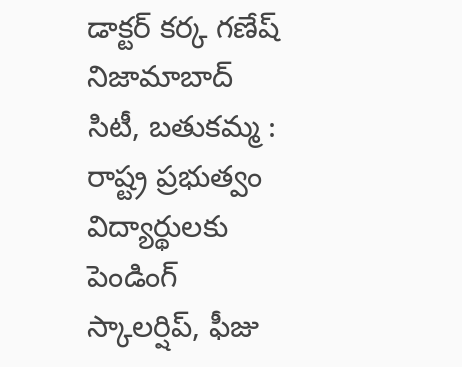డాక్టర్ కర్క గణేష్
నిజామాబాద్ సిటీ, బతుకమ్మ : రాష్ట్ర ప్రభుత్వం విద్యార్థులకు పెండింగ్ స్కాలర్షిప్, ఫీజు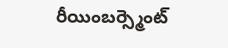రీయింబర్స్మెంట్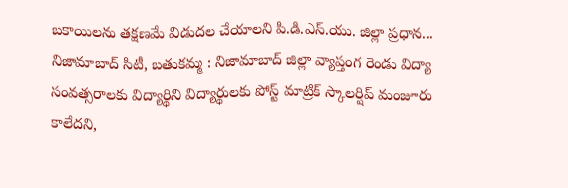బకాయిలను తక్షణమే విడుదల చేయాలని పి.డి.ఎస్.యు. జిల్లా ప్రధాన...
నిజామాబాద్ సిటీ, బతుకమ్మ : నిజామాబాద్ జిల్లా వ్యాప్తంగ రెండు విద్యా సంవత్సరాలకు విద్యార్థిని విద్యార్థులకు పోస్ట్ మాట్రిక్ స్కాలర్షిప్ మంజూరు కాలేదని,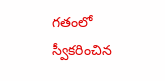గతంలో స్వీకరించిన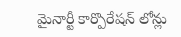మైనార్టీ కార్పొరేషన్ లోన్లు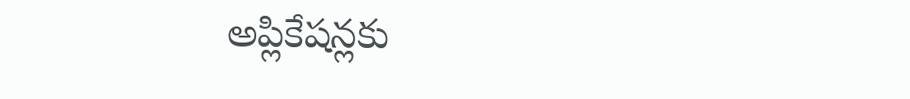అప్లికేషన్లకు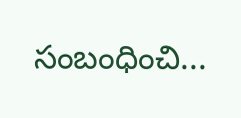సంబంధించి...